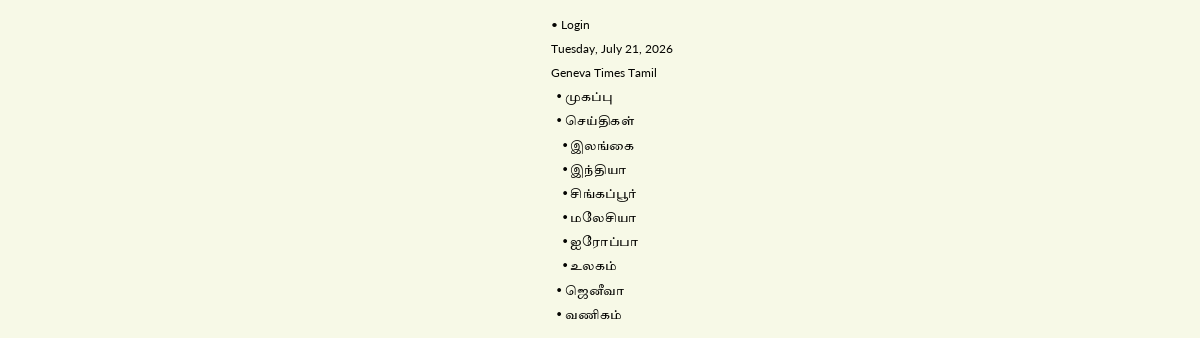• Login
Tuesday, July 21, 2026
Geneva Times Tamil
  • முகப்பு
  • செய்திகள்
    • இலங்கை
    • இந்தியா
    • சிங்கப்பூர்
    • மலேசியா
    • ஐரோப்பா
    • உலகம்
  • ஜெனீவா
  • வணிகம்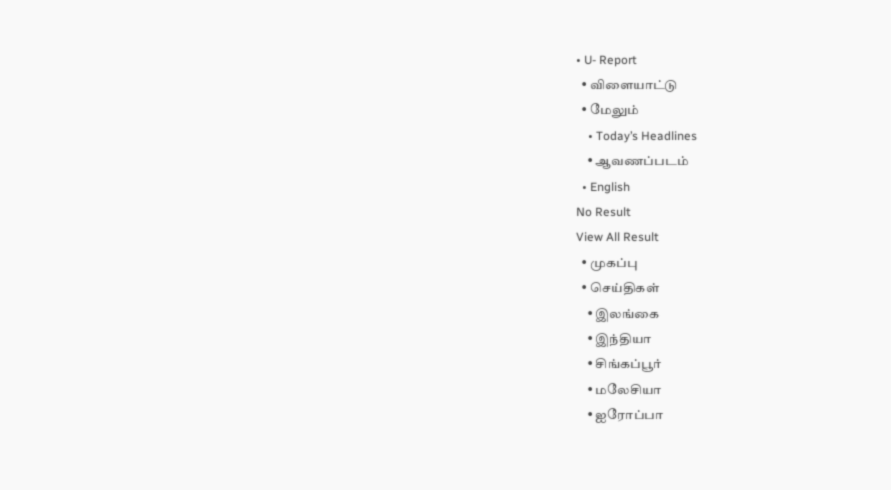• U- Report
  • விளையாட்டு
  • மேலும்
    • Today’s Headlines
    • ஆவணப்படம்
  • English
No Result
View All Result
  • முகப்பு
  • செய்திகள்
    • இலங்கை
    • இந்தியா
    • சிங்கப்பூர்
    • மலேசியா
    • ஐரோப்பா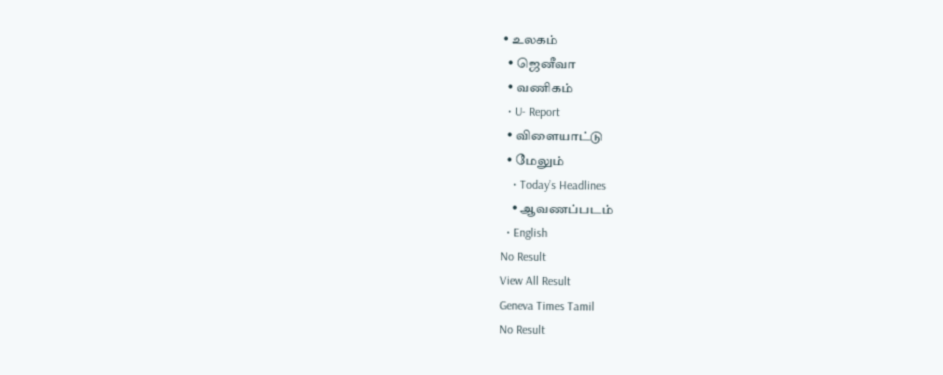• உலகம்
  • ஜெனீவா
  • வணிகம்
  • U- Report
  • விளையாட்டு
  • மேலும்
    • Today’s Headlines
    • ஆவணப்படம்
  • English
No Result
View All Result
Geneva Times Tamil
No Result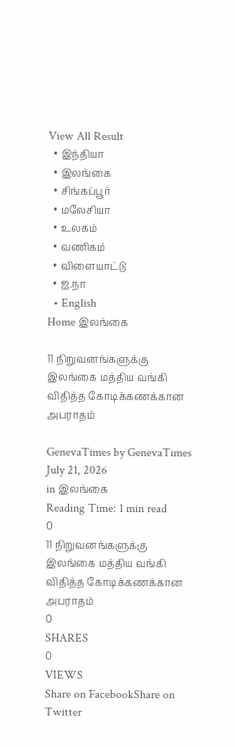View All Result
  • இந்தியா
  • இலங்கை
  • சிங்கப்பூர்
  • மலேசியா
  • உலகம்
  • வணிகம்
  • விளையாட்டு
  • ஐ.நா
  • English
Home இலங்கை

11 நிறுவனங்களுக்கு இலங்கை மத்திய வங்கி விதித்த கோடிக்கணக்கான அபராதம்

GenevaTimes by GenevaTimes
July 21, 2026
in இலங்கை
Reading Time: 1 min read
0
11 நிறுவனங்களுக்கு இலங்கை மத்திய வங்கி விதித்த கோடிக்கணக்கான அபராதம்
0
SHARES
0
VIEWS
Share on FacebookShare on Twitter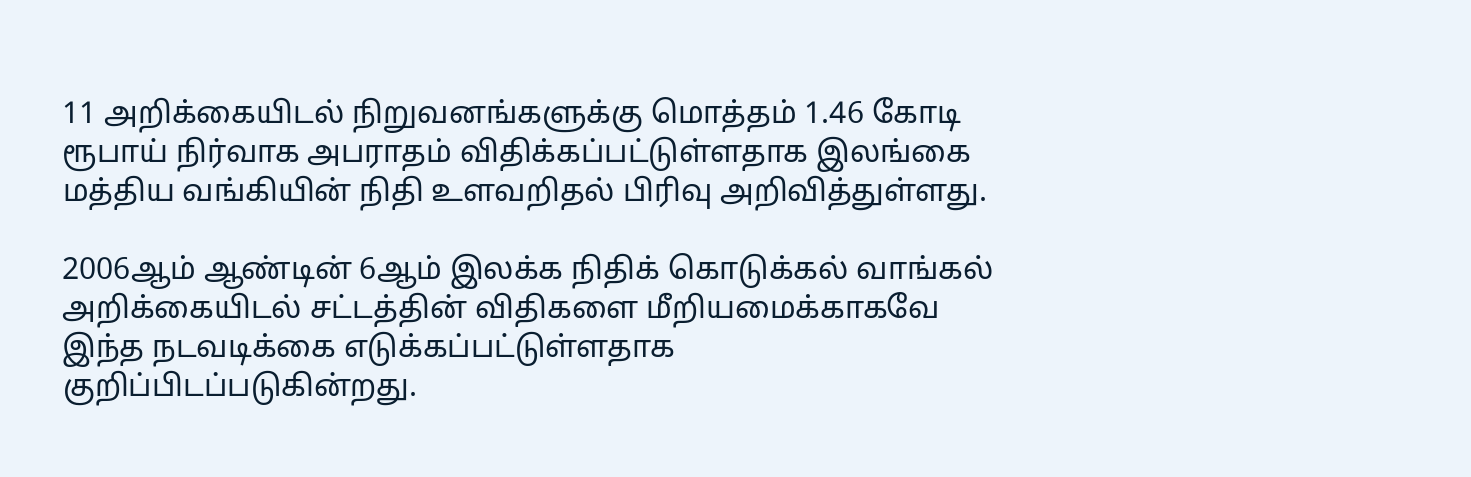11 அறிக்கையிடல் நிறுவனங்களுக்கு மொத்தம் 1.46 கோடி ரூபாய் நிர்வாக அபராதம் விதிக்கப்பட்டுள்ளதாக இலங்கை மத்திய வங்கியின் நிதி உளவறிதல் பிரிவு அறிவித்துள்ளது.

2006ஆம் ஆண்டின் 6ஆம் இலக்க நிதிக் கொடுக்கல் வாங்கல் அறிக்கையிடல் சட்டத்தின் விதிகளை மீறியமைக்காகவே இந்த நடவடிக்கை எடுக்கப்பட்டுள்ளதாக குறிப்பிடப்படுகின்றது.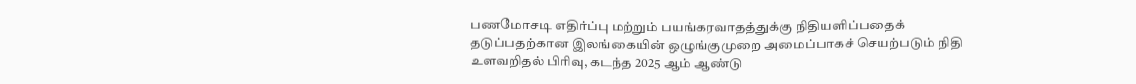பணமோசடி எதிர்ப்பு மற்றும் பயங்கரவாதத்துக்கு நிதியளிப்பதைக் தடுப்பதற்கான இலங்கையின் ஒழுங்குமுறை அமைப்பாகச் செயற்படும் நிதி உளவறிதல் பிரிவு, கடந்த 2025 ஆம் ஆண்டு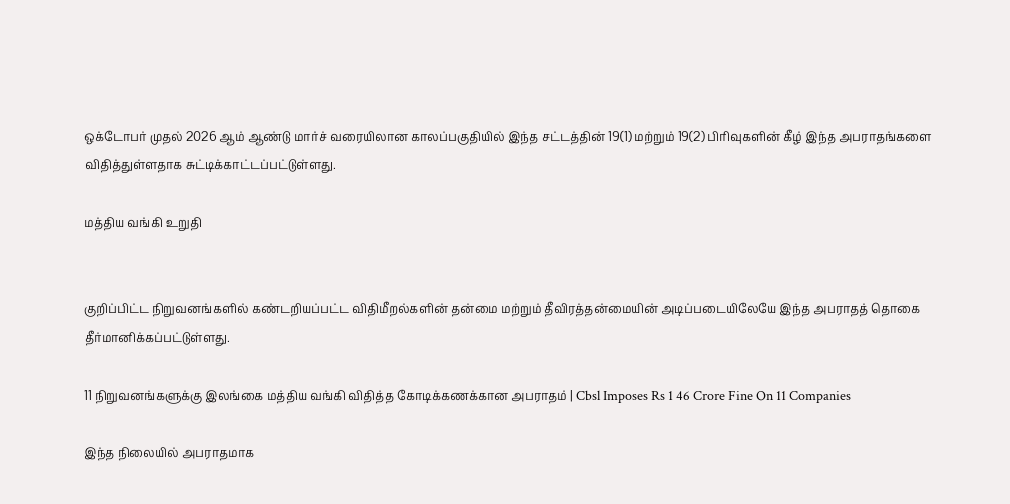ஒக்டோபர் முதல் 2026 ஆம் ஆண்டு மார்ச் வரையிலான காலப்பகுதியில் இந்த சட்டத்தின் 19(1) மற்றும் 19(2) பிரிவுகளின் கீழ் இந்த அபராதங்களை விதித்துள்ளதாக சுட்டிக்காட்டப்பட்டுள்ளது.

மத்திய வங்கி உறுதி


குறிப்பிட்ட நிறுவனங்களில் கண்டறியப்பட்ட விதிமீறல்களின் தன்மை மற்றும் தீவிரத்தன்மையின் அடிப்படையிலேயே இந்த அபராதத் தொகை தீர்மானிக்கப்பட்டுள்ளது.

11 நிறுவனங்களுக்கு இலங்கை மத்திய வங்கி விதித்த கோடிக்கணக்கான அபராதம் | Cbsl Imposes Rs 1 46 Crore Fine On 11 Companies

இந்த நிலையில் அபராதமாக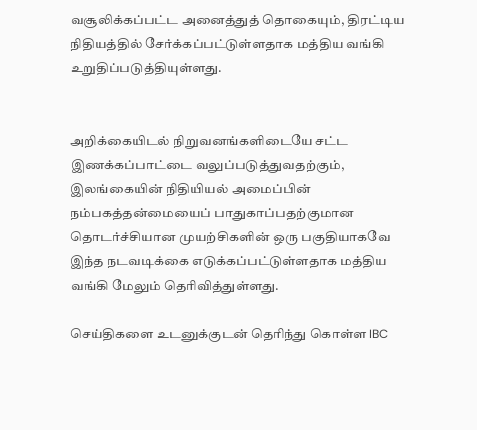வசூலிக்கப்பட்ட அனைத்துத் தொகையும், திரட்டிய நிதியத்தில் சேர்க்கப்பட்டுள்ளதாக மத்திய வங்கி உறுதிப்படுத்தியுள்ளது.


அறிக்கையிடல் நிறுவனங்களிடையே சட்ட இணக்கப்பாட்டை வலுப்படுத்துவதற்கும், இலங்கையின் நிதியியல் அமைப்பின் நம்பகத்தன்மையைப் பாதுகாப்பதற்குமான தொடர்ச்சியான முயற்சிகளின் ஒரு பகுதியாகவே இந்த நடவடிக்கை எடுக்கப்பட்டுள்ளதாக மத்திய வங்கி மேலும் தெரிவித்துள்ளது.

செய்திகளை உடனுக்குடன் தெரிந்து கொள்ள IBC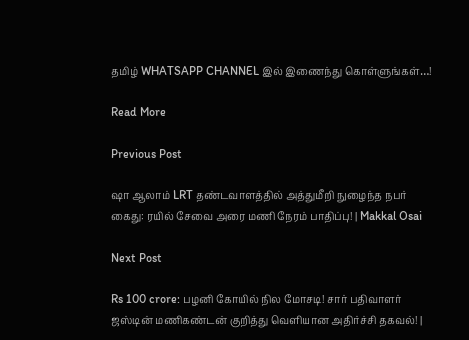தமிழ் WHATSAPP CHANNEL இல் இணைந்து கொள்ளுங்கள்…!

Read More

Previous Post

ஷா ஆலாம் LRT தண்டவாளத்தில் அத்துமீறி நுழைந்த நபர் கைது: ரயில் சேவை அரை மணி நேரம் பாதிப்பு! | Makkal Osai

Next Post

Rs 100 crore: பழனி கோயில் நில மோசடி! சார் பதிவாளர் ஜஸ்டின் மணிகண்டன் குறித்து வெளியான அதிர்ச்சி தகவல்! |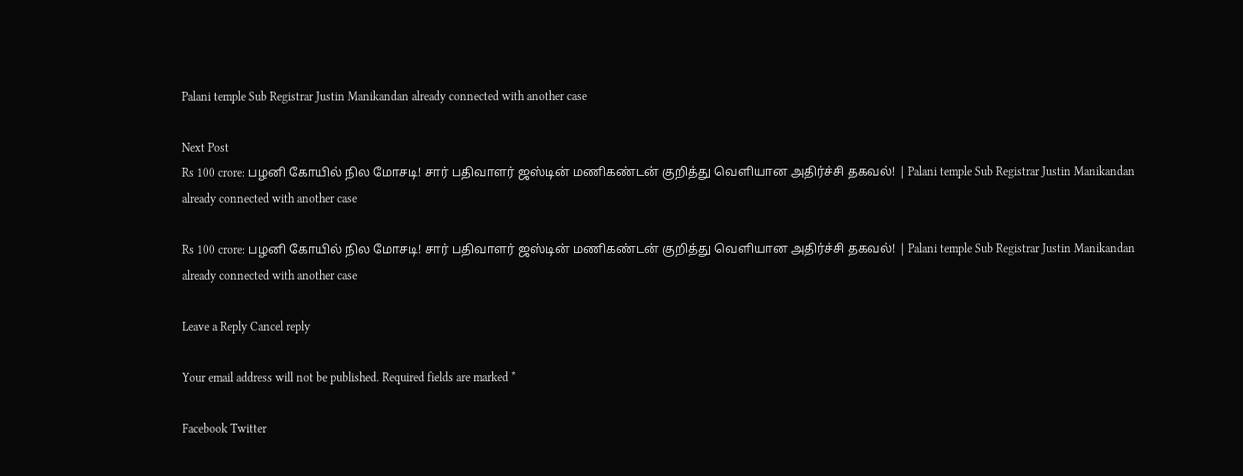Palani temple Sub Registrar Justin Manikandan already connected with another case

Next Post
Rs 100 crore: பழனி கோயில் நில மோசடி! சார் பதிவாளர் ஜஸ்டின் மணிகண்டன் குறித்து வெளியான அதிர்ச்சி தகவல்! | Palani temple Sub Registrar Justin Manikandan already connected with another case

Rs 100 crore: பழனி கோயில் நில மோசடி! சார் பதிவாளர் ஜஸ்டின் மணிகண்டன் குறித்து வெளியான அதிர்ச்சி தகவல்! | Palani temple Sub Registrar Justin Manikandan already connected with another case

Leave a Reply Cancel reply

Your email address will not be published. Required fields are marked *

Facebook Twitter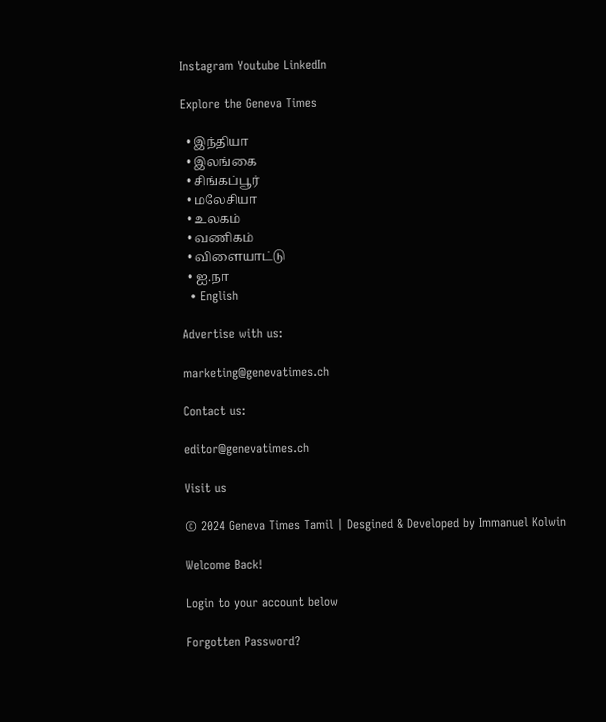Instagram Youtube LinkedIn

Explore the Geneva Times

  • இந்தியா
  • இலங்கை
  • சிங்கப்பூர்
  • மலேசியா
  • உலகம்
  • வணிகம்
  • விளையாட்டு
  • ஐ.நா
  • English

Advertise with us:

marketing@genevatimes.ch

Contact us:

editor@genevatimes.ch

Visit us

© 2024 Geneva Times Tamil | Desgined & Developed by Immanuel Kolwin

Welcome Back!

Login to your account below

Forgotten Password?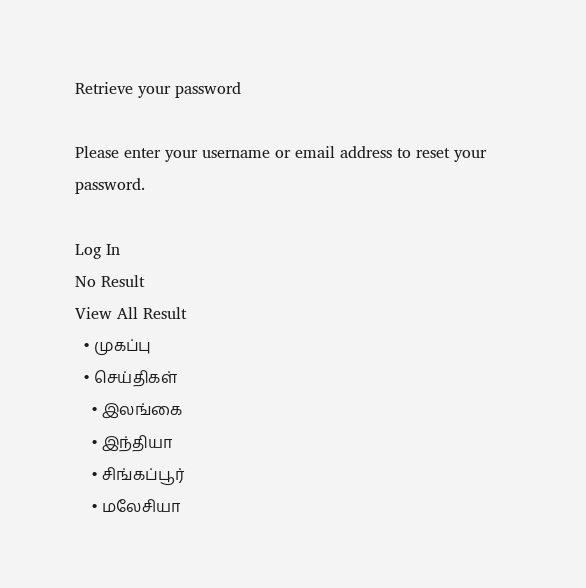Retrieve your password

Please enter your username or email address to reset your password.

Log In
No Result
View All Result
  • முகப்பு
  • செய்திகள்
    • இலங்கை
    • இந்தியா
    • சிங்கப்பூர்
    • மலேசியா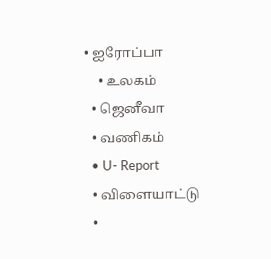• ஐரோப்பா
    • உலகம்
  • ஜெனீவா
  • வணிகம்
  • U- Report
  • விளையாட்டு
  •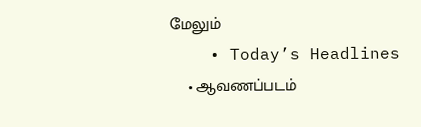மேலும்
    • Today’s Headlines
    • ஆவணப்படம்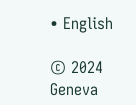• English

© 2024 Geneva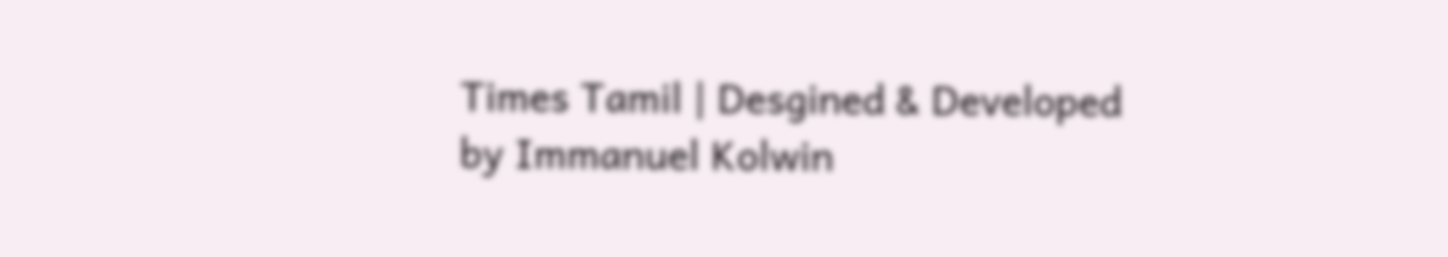Times Tamil | Desgined & Developed by Immanuel Kolwin